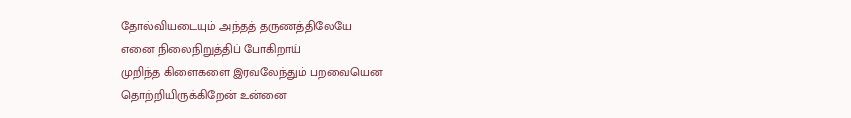தோல்வியடையும் அந்தத் தருணத்திலேயே
எனை நிலைநிறுத்திப் போகிறாய்
முறிந்த கிளைகளை இரவலேந்தும் பறவையென
தொற்றியிருக்கிறேன் உன்னை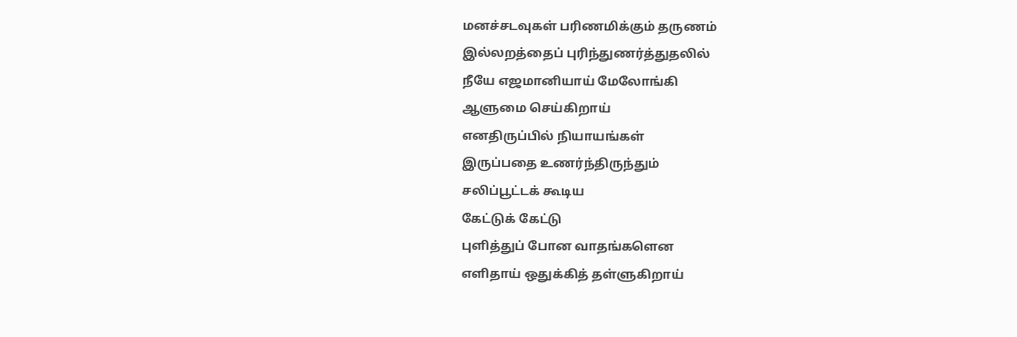மனச்சடவுகள் பரிணமிக்கும் தருணம்
இல்லறத்தைப் புரிந்துணர்த்துதலில்
நீயே எஜமானியாய் மேலோங்கி
ஆளுமை செய்கிறாய்
எனதிருப்பில் நியாயங்கள்
இருப்பதை உணர்ந்திருந்தும்
சலிப்பூட்டக் கூடிய
கேட்டுக் கேட்டு
புளித்துப் போன வாதங்களென
எளிதாய் ஒதுக்கித் தள்ளுகிறாய்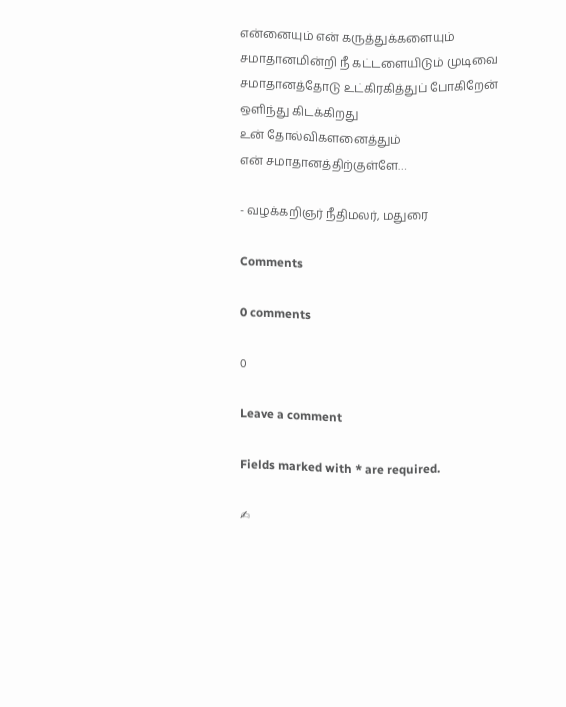என்னையும் என் கருத்துக்களையும்
சமாதானமின்றி நீ கட்டளையிடும் முடிவை
சமாதானத்தோடு உட்கிரகித்துப் போகிறேன்
ஒளிந்து கிடக்கிறது
உன் தோல்விகளனைத்தும்
என் சமாதானத்திற்குள்ளே…

- வழக்கறிஞர் நீதிமலர், மதுரை

Comments

0 comments

0

Leave a comment

Fields marked with * are required.

✍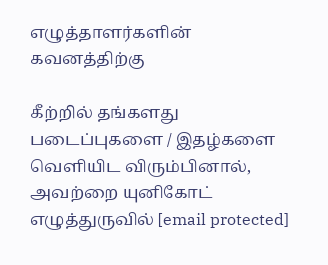எழுத்தாளர்களின் கவனத்திற்கு

கீற்றில் தங்களது படைப்புகளை / இதழ்களை வெளியிட விரும்பினால், அவற்றை யுனிகோட் எழுத்துருவில் [email protected]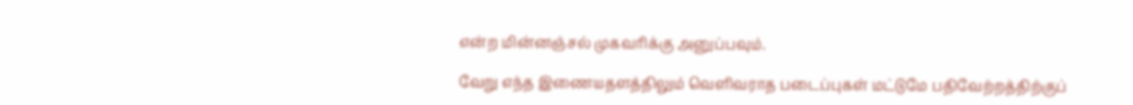என்ற மின்னஞ்சல் முகவரிக்கு அனுப்பவும்.

வேறு எந்த இணையதளத்திலும் வெளிவராத படைப்புகள் மட்டுமே பதிவேற்றத்திற்குப்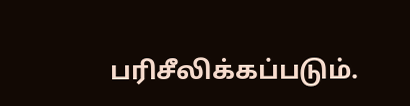பரிசீலிக்கப்படும்.